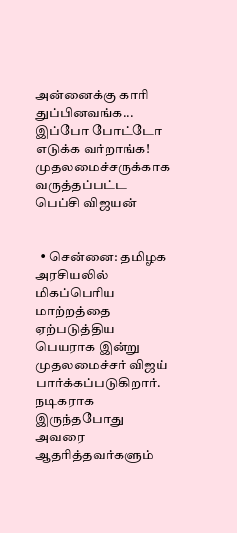அன்னைக்கு காரி துப்பினவங்க... இப்போ போட்டோ எடுக்க வர்றாங்க! முதலமைச்சருக்காக வருத்தப்பட்ட பெப்சி விஜயன்


  • சென்னை: தமிழக அரசியலில் மிகப்பெரிய மாற்றத்தை ஏற்படுத்திய பெயராக இன்று முதலமைச்சர் விஜய் பார்க்கப்படுகிறார். நடிகராக இருந்தபோது அவரை ஆதரித்தவர்களும்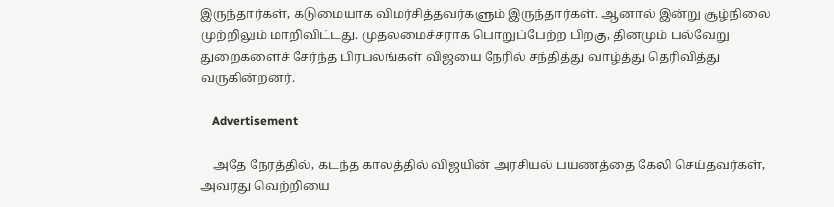இருந்தார்கள், கடுமையாக விமர்சித்தவர்களும் இருந்தார்கள். ஆனால் இன்று சூழ்நிலை முற்றிலும் மாறிவிட்டது. முதலமைச்சராக பொறுப்பேற்ற பிறகு, தினமும் பல்வேறு துறைகளைச் சேர்ந்த பிரபலங்கள் விஜயை நேரில் சந்தித்து வாழ்த்து தெரிவித்து வருகின்றனர்.

    Advertisement

    அதே நேரத்தில், கடந்த காலத்தில் விஜயின் அரசியல் பயணத்தை கேலி செய்தவர்கள், அவரது வெற்றியை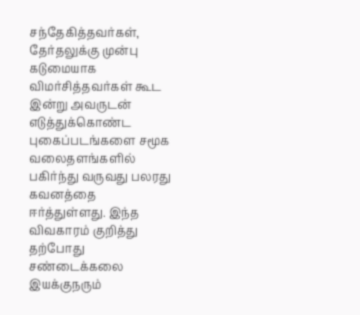சந்தேகித்தவர்கள், தேர்தலுக்கு முன்பு கடுமையாக விமர்சித்தவர்கள் கூட இன்று அவருடன் எடுத்துக்கொண்ட புகைப்படங்களை சமூக வலைதளங்களில் பகிர்ந்து வருவது பலரது கவனத்தை ஈர்த்துள்ளது. இந்த விவகாரம் குறித்து தற்போது சண்டைக்கலை இயக்குநரும்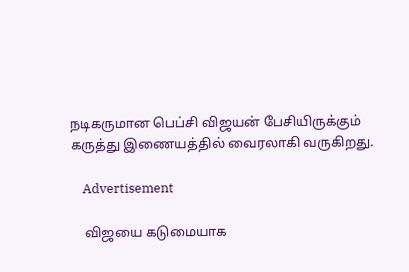நடிகருமான பெப்சி விஜயன் பேசியிருக்கும் கருத்து இணையத்தில் வைரலாகி வருகிறது.

    Advertisement

    விஜயை கடுமையாக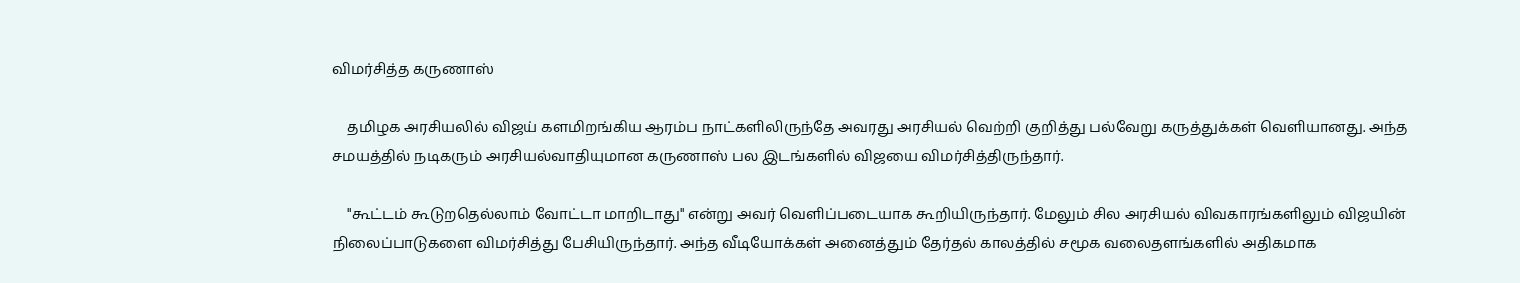விமர்சித்த கருணாஸ்

    தமிழக அரசியலில் விஜய் களமிறங்கிய ஆரம்ப நாட்களிலிருந்தே அவரது அரசியல் வெற்றி குறித்து பல்வேறு கருத்துக்கள் வெளியானது. அந்த சமயத்தில் நடிகரும் அரசியல்வாதியுமான கருணாஸ் பல இடங்களில் விஜயை விமர்சித்திருந்தார்.

    "கூட்டம் கூடுறதெல்லாம் வோட்டா மாறிடாது" என்று அவர் வெளிப்படையாக கூறியிருந்தார். மேலும் சில அரசியல் விவகாரங்களிலும் விஜயின் நிலைப்பாடுகளை விமர்சித்து பேசியிருந்தார். அந்த வீடியோக்கள் அனைத்தும் தேர்தல் காலத்தில் சமூக வலைதளங்களில் அதிகமாக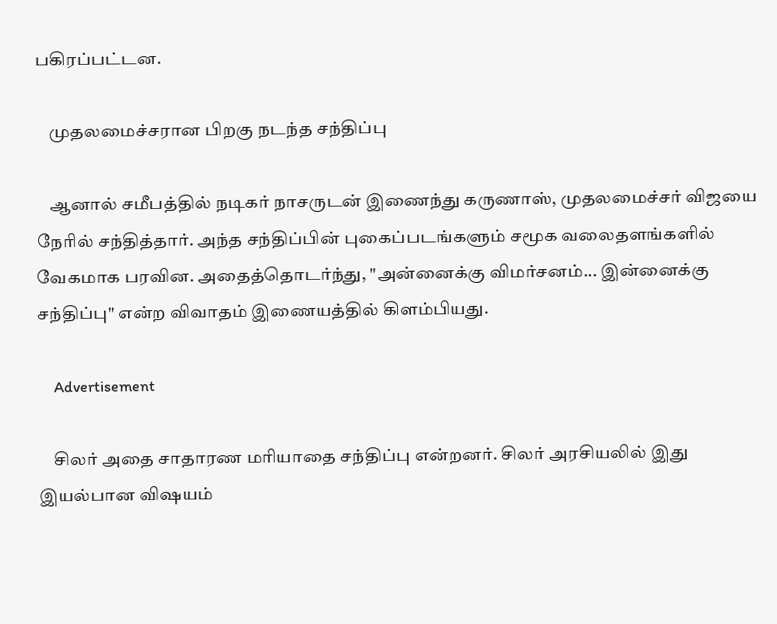பகிரப்பட்டன.

    முதலமைச்சரான பிறகு நடந்த சந்திப்பு

    ஆனால் சமீபத்தில் நடிகர் நாசருடன் இணைந்து கருணாஸ், முதலமைச்சர் விஜயை நேரில் சந்தித்தார். அந்த சந்திப்பின் புகைப்படங்களும் சமூக வலைதளங்களில் வேகமாக பரவின. அதைத்தொடர்ந்து, "அன்னைக்கு விமர்சனம்... இன்னைக்கு சந்திப்பு" என்ற விவாதம் இணையத்தில் கிளம்பியது.

    Advertisement

    சிலர் அதை சாதாரண மரியாதை சந்திப்பு என்றனர். சிலர் அரசியலில் இது இயல்பான விஷயம்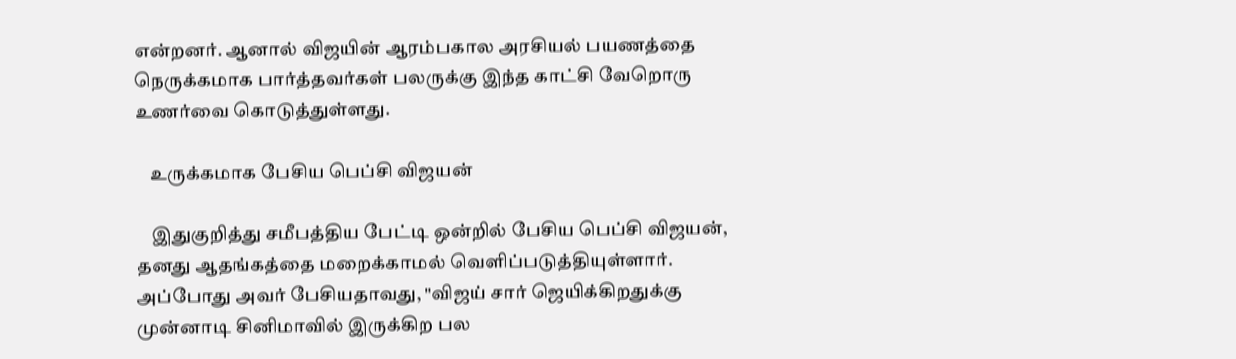என்றனர். ஆனால் விஜயின் ஆரம்பகால அரசியல் பயணத்தை நெருக்கமாக பார்த்தவர்கள் பலருக்கு இந்த காட்சி வேறொரு உணர்வை கொடுத்துள்ளது.

    உருக்கமாக பேசிய பெப்சி விஜயன்

    இதுகுறித்து சமீபத்திய பேட்டி ஒன்றில் பேசிய பெப்சி விஜயன், தனது ஆதங்கத்தை மறைக்காமல் வெளிப்படுத்தியுள்ளார். அப்போது அவர் பேசியதாவது, "விஜய் சார் ஜெயிக்கிறதுக்கு முன்னாடி சினிமாவில் இருக்கிற பல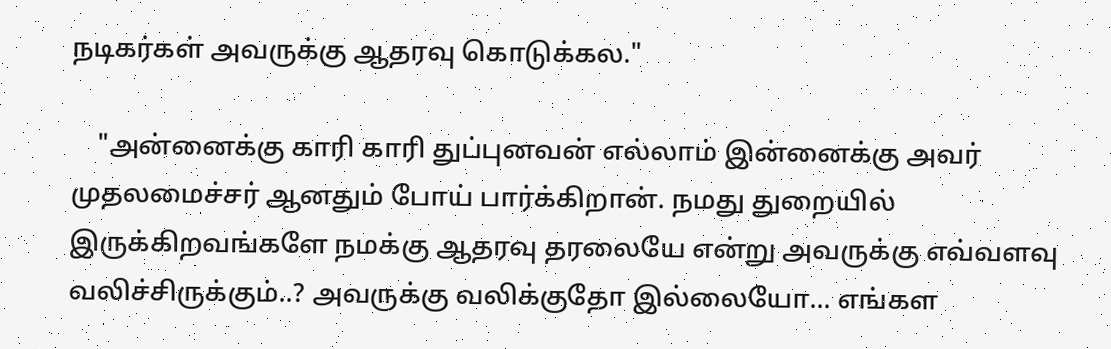நடிகர்கள் அவருக்கு ஆதரவு கொடுக்கல."

    "அன்னைக்கு காரி காரி துப்புனவன் எல்லாம் இன்னைக்கு அவர் முதலமைச்சர் ஆனதும் போய் பார்க்கிறான். நமது துறையில் இருக்கிறவங்களே நமக்கு ஆதரவு தரலையே என்று அவருக்கு எவ்வளவு வலிச்சிருக்கும்..? அவருக்கு வலிக்குதோ இல்லையோ... எங்கள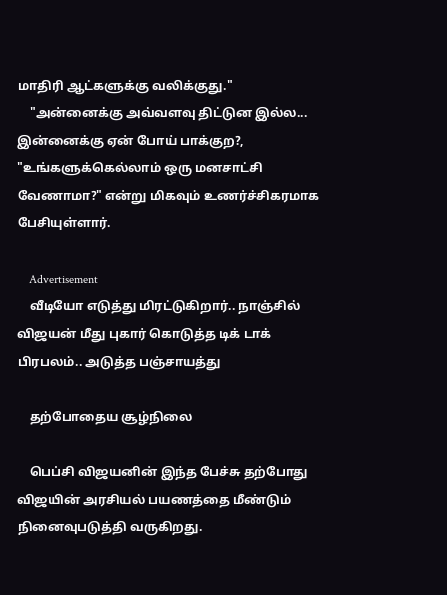மாதிரி ஆட்களுக்கு வலிக்குது."
    "அன்னைக்கு அவ்வளவு திட்டுன இல்ல... இன்னைக்கு ஏன் போய் பாக்குற?, "உங்களுக்கெல்லாம் ஒரு மனசாட்சி வேணாமா?" என்று மிகவும் உணர்ச்சிகரமாக பேசியுள்ளார்.

    Advertisement
    வீடியோ எடுத்து மிரட்டுகிறார்.. நாஞ்சில் விஜயன் மீது புகார் கொடுத்த டிக் டாக் பிரபலம்.. அடுத்த பஞ்சாயத்து

    தற்போதைய சூழ்நிலை

    பெப்சி விஜயனின் இந்த பேச்சு தற்போது விஜயின் அரசியல் பயணத்தை மீண்டும் நினைவுபடுத்தி வருகிறது.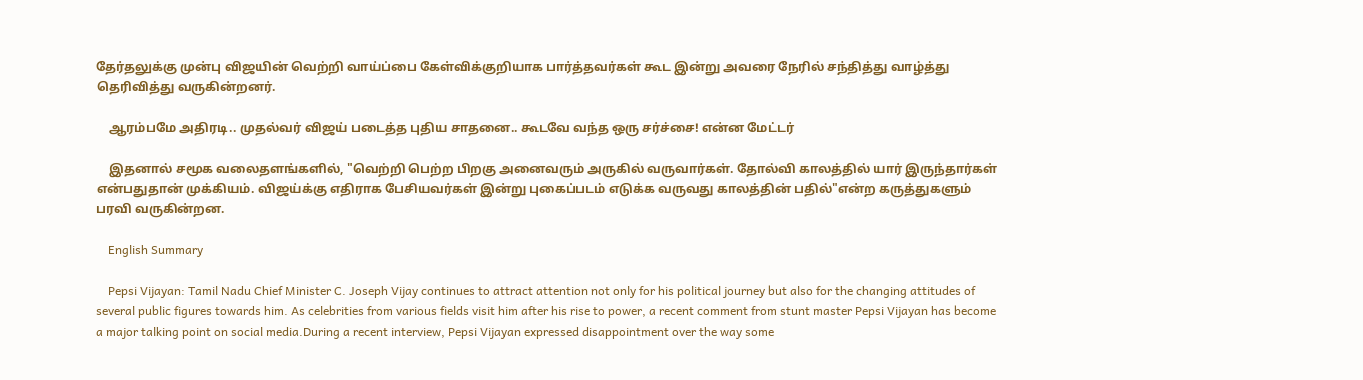தேர்தலுக்கு முன்பு விஜயின் வெற்றி வாய்ப்பை கேள்விக்குறியாக பார்த்தவர்கள் கூட இன்று அவரை நேரில் சந்தித்து வாழ்த்து தெரிவித்து வருகின்றனர்.

    ஆரம்பமே அதிரடி.. முதல்வர் விஜய் படைத்த புதிய சாதனை.. கூடவே வந்த ஒரு சர்ச்சை! என்ன மேட்டர்

    இதனால் சமூக வலைதளங்களில், "வெற்றி பெற்ற பிறகு அனைவரும் அருகில் வருவார்கள். தோல்வி காலத்தில் யார் இருந்தார்கள் என்பதுதான் முக்கியம். விஜய்க்கு எதிராக பேசியவர்கள் இன்று புகைப்படம் எடுக்க வருவது காலத்தின் பதில்"என்ற கருத்துகளும் பரவி வருகின்றன.

    English Summary

    Pepsi Vijayan: Tamil Nadu Chief Minister C. Joseph Vijay continues to attract attention not only for his political journey but also for the changing attitudes of several public figures towards him. As celebrities from various fields visit him after his rise to power, a recent comment from stunt master Pepsi Vijayan has become a major talking point on social media.During a recent interview, Pepsi Vijayan expressed disappointment over the way some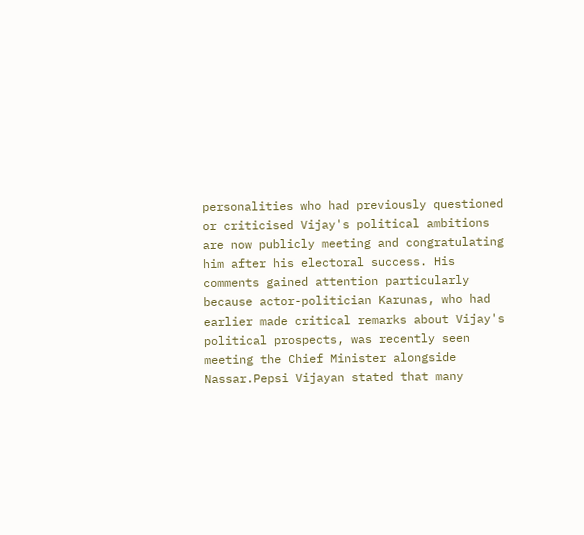personalities who had previously questioned or criticised Vijay's political ambitions are now publicly meeting and congratulating him after his electoral success. His comments gained attention particularly because actor-politician Karunas, who had earlier made critical remarks about Vijay's political prospects, was recently seen meeting the Chief Minister alongside Nassar.Pepsi Vijayan stated that many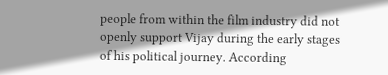people from within the film industry did not openly support Vijay during the early stages of his political journey. According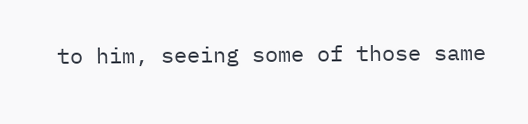to him, seeing some of those same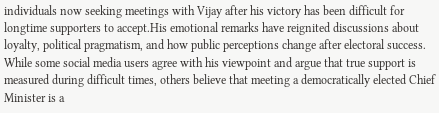individuals now seeking meetings with Vijay after his victory has been difficult for longtime supporters to accept.His emotional remarks have reignited discussions about loyalty, political pragmatism, and how public perceptions change after electoral success. While some social media users agree with his viewpoint and argue that true support is measured during difficult times, others believe that meeting a democratically elected Chief Minister is a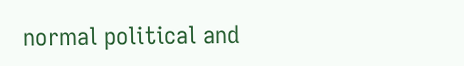normal political and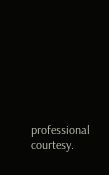professional courtesy.